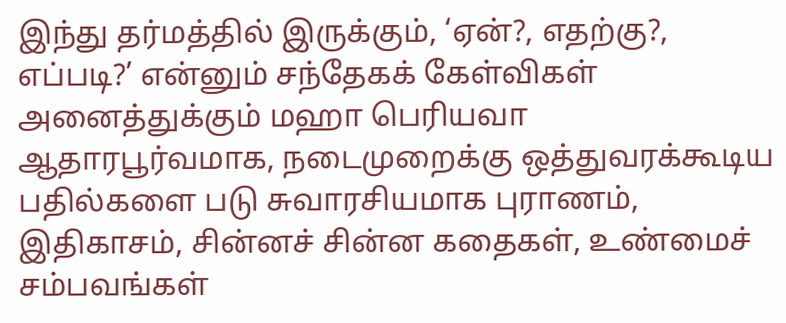இந்து தர்மத்தில் இருக்கும், ‘ஏன்?, எதற்கு?, எப்படி?’ என்னும் சந்தேகக் கேள்விகள் அனைத்துக்கும் மஹா பெரியவா ஆதாரபூர்வமாக, நடைமுறைக்கு ஒத்துவரக்கூடிய பதில்களை படு சுவாரசியமாக புராணம், இதிகாசம், சின்னச் சின்ன கதைகள், உண்மைச் சம்பவங்கள்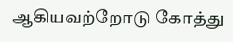ஆகியவற்றோடு கோத்து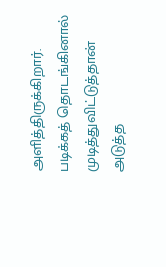அளித்திருக்கிறார். படிக்கத் தொடங்கினால் முடித்துவிட்டுத்தான் அடுத்த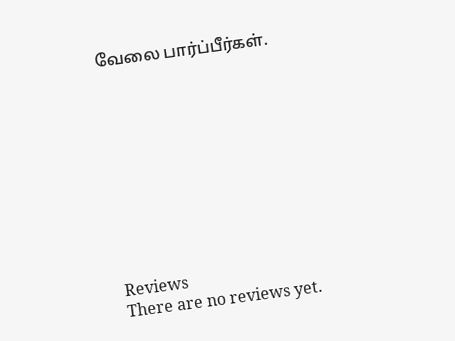வேலை பார்ப்பீர்கள்.










Reviews
There are no reviews yet.